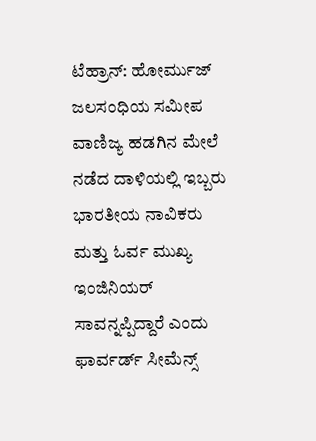ಟೆಹ್ರಾನ್: ಹೋರ್ಮುಜ್ ಜಲಸಂಧಿಯ ಸಮೀಪ ವಾಣಿಜ್ಯ ಹಡಗಿನ ಮೇಲೆ ನಡೆದ ದಾಳಿಯಲ್ಲಿ ಇಬ್ಬರು ಭಾರತೀಯ ನಾವಿಕರು ಮತ್ತು ಓರ್ವ ಮುಖ್ಯ ಇಂಜಿನಿಯರ್ ಸಾವನ್ನಪ್ಪಿದ್ದಾರೆ ಎಂದು ಫಾರ್ವರ್ಡ್ ಸೀಮೆನ್ಸ್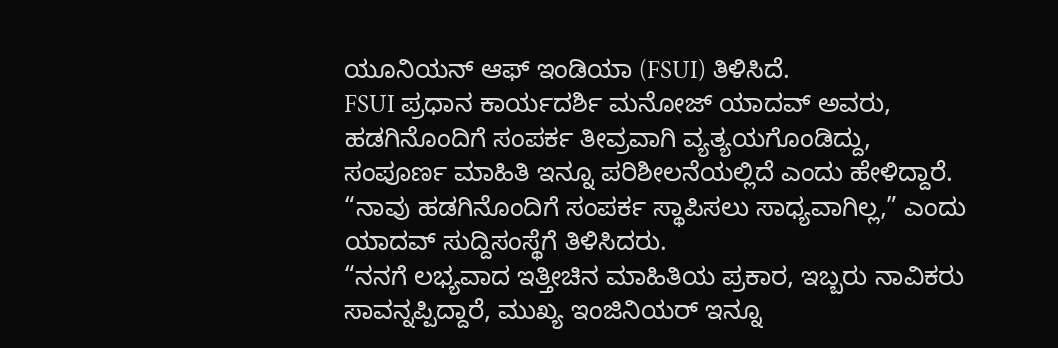ಯೂನಿಯನ್ ಆಫ್ ಇಂಡಿಯಾ (FSUI) ತಿಳಿಸಿದೆ.
FSUI ಪ್ರಧಾನ ಕಾರ್ಯದರ್ಶಿ ಮನೋಜ್ ಯಾದವ್ ಅವರು, ಹಡಗಿನೊಂದಿಗೆ ಸಂಪರ್ಕ ತೀವ್ರವಾಗಿ ವ್ಯತ್ಯಯಗೊಂಡಿದ್ದು, ಸಂಪೂರ್ಣ ಮಾಹಿತಿ ಇನ್ನೂ ಪರಿಶೀಲನೆಯಲ್ಲಿದೆ ಎಂದು ಹೇಳಿದ್ದಾರೆ. “ನಾವು ಹಡಗಿನೊಂದಿಗೆ ಸಂಪರ್ಕ ಸ್ಥಾಪಿಸಲು ಸಾಧ್ಯವಾಗಿಲ್ಲ,” ಎಂದು ಯಾದವ್ ಸುದ್ದಿಸಂಸ್ಥೆಗೆ ತಿಳಿಸಿದರು.
“ನನಗೆ ಲಭ್ಯವಾದ ಇತ್ತೀಚಿನ ಮಾಹಿತಿಯ ಪ್ರಕಾರ, ಇಬ್ಬರು ನಾವಿಕರು ಸಾವನ್ನಪ್ಪಿದ್ದಾರೆ, ಮುಖ್ಯ ಇಂಜಿನಿಯರ್ ಇನ್ನೂ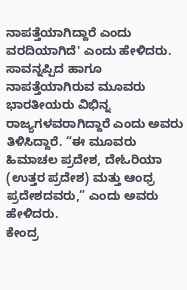ನಾಪತ್ತೆಯಾಗಿದ್ದಾರೆ ಎಂದು ವರದಿಯಾಗಿದೆ' ಎಂದು ಹೇಳಿದರು.
ಸಾವನ್ನಪ್ಪಿದ ಹಾಗೂ ನಾಪತ್ತೆಯಾಗಿರುವ ಮೂವರು ಭಾರತೀಯರು ವಿಭಿನ್ನ ರಾಜ್ಯಗಳವರಾಗಿದ್ದಾರೆ ಎಂದು ಅವರು ತಿಳಿಸಿದ್ದಾರೆ. “ಈ ಮೂವರು ಹಿಮಾಚಲ ಪ್ರದೇಶ, ದೇಓರಿಯಾ (ಉತ್ತರ ಪ್ರದೇಶ) ಮತ್ತು ಆಂಧ್ರ ಪ್ರದೇಶದವರು,” ಎಂದು ಅವರು ಹೇಳಿದರು.
ಕೇಂದ್ರ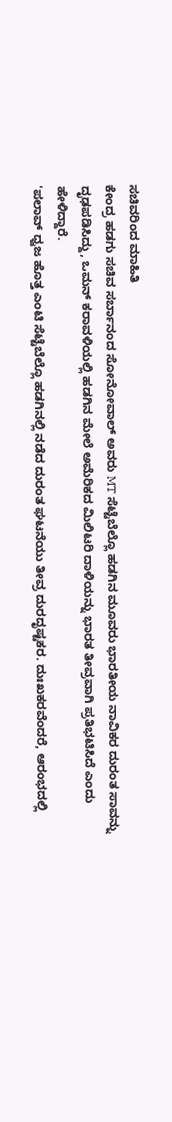ಸಚಿವರಿಂದ ಮಾಹಿತಿ
ಕೇಂದ್ರ ಹಡಗು ಸಚಿವ ಸರ್ಬಾನಂದ ಸೋನೋವಾಲ್ ಅವರು MT ಸೆಟ್ಟೆಬೆಲ್ಲೊ ಹಡಗಿನ ಮೂವರು ಭಾರತೀಯ ನಾವಿಕರ ದುರಂತ ಸಾವನ್ನು ದೃಢಪಡಿಸಿದ್ದು, ಒಮನ್ ಕರಾವಳಿಯಲ್ಲಿ ಹಡಗಿನ ಮೇಲೆ ಅಮೆರಿಕದ ಮಿಲಿಟರಿ ದಾಳಿಯನ್ನು ಭಾರತ ತೀವ್ರವಾಗಿ ಪ್ರತಿಭಟಿಸಿದೆ ಎಂದು ಹೇಳಿದ್ದಾರೆ.
'ಪಲಾವ್ ಧ್ವಜ ಹೊತ್ತ ಎಂಟಿ ಸೆಟ್ಟೆಬೆಲ್ಲೊ ಹಡಗಿನಲ್ಲಿ ನಡೆದ ದುರಂತ ಘಟನೆಯು ತೀವ್ರ ದುರದೃಷ್ಟಕರ. ದುಃಖಕರವೆಂದರೆ, ಆರಂಭದಲ್ಲಿ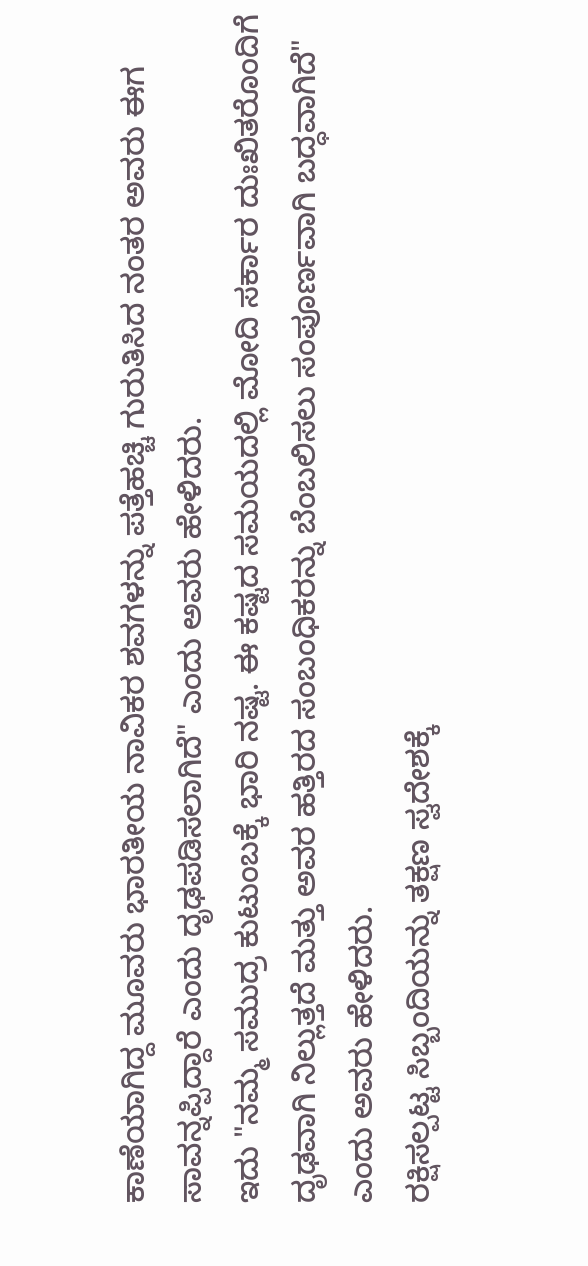ಕಾಣೆಯಾಗಿದ್ದ ಮೂವರು ಭಾರತೀಯ ನಾವಿಕರ ಶವಗಳನ್ನು ಪತ್ತೆಹಚ್ಚಿ ಗುರುತಿಸಿದ ನಂತರ ಅವರು ಈಗ ಸಾವನ್ನಪ್ಪಿದ್ದಾರೆ ಎಂದು ದೃಢಪಡಿಸಲಾಗಿದೆ" ಎಂದು ಅವರು ಹೇಳಿದರು.
ಇದು "ನಮ್ಮ ಸಮುದ್ರ ಕುಟುಂಬಕ್ಕೆ ಭಾರಿ ನಷ್ಟ. ಈ ಕಷ್ಟದ ಸಮಯದಲ್ಲಿ ಮೋದಿ ಸರ್ಕಾರ ದುಃಖಿತರೊಂದಿಗೆ ದೃಢವಾಗಿ ನಿಲ್ಲುತ್ತದೆ ಮತ್ತು ಅವರ ಹತ್ತಿರದ ಸಂಬಂಧಿಕರನ್ನು ಬೆಂಬಲಿಸಲು ಸಂಪೂರ್ಣವಾಗಿ ಬದ್ಧವಾಗಿದೆ" ಎಂದು ಅವರು ಹೇಳಿದರು.
ರಕ್ಷಿಸಲ್ಪಟ್ಟ ಸಿಬ್ಬಂದಿಯನ್ನು ತಕ್ಷಣ ಸ್ವದೇಶಕ್ಕೆ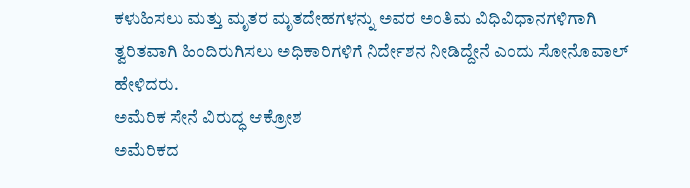ಕಳುಹಿಸಲು ಮತ್ತು ಮೃತರ ಮೃತದೇಹಗಳನ್ನು ಅವರ ಅಂತಿಮ ವಿಧಿವಿಧಾನಗಳಿಗಾಗಿ ತ್ವರಿತವಾಗಿ ಹಿಂದಿರುಗಿಸಲು ಅಧಿಕಾರಿಗಳಿಗೆ ನಿರ್ದೇಶನ ನೀಡಿದ್ದೇನೆ ಎಂದು ಸೋನೊವಾಲ್ ಹೇಳಿದರು.
ಅಮೆರಿಕ ಸೇನೆ ವಿರುದ್ಧ ಆಕ್ರೋಶ
ಅಮೆರಿಕದ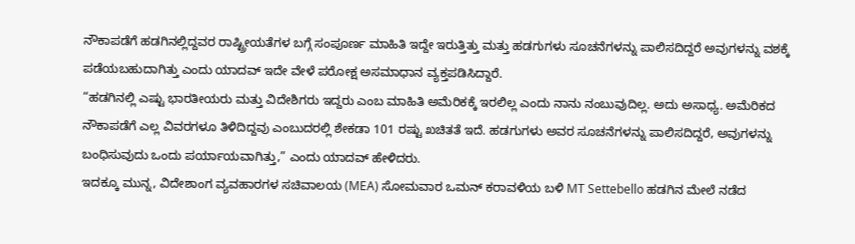ನೌಕಾಪಡೆಗೆ ಹಡಗಿನಲ್ಲಿದ್ದವರ ರಾಷ್ಟ್ರೀಯತೆಗಳ ಬಗ್ಗೆ ಸಂಪೂರ್ಣ ಮಾಹಿತಿ ಇದ್ದೇ ಇರುತ್ತಿತ್ತು ಮತ್ತು ಹಡಗುಗಳು ಸೂಚನೆಗಳನ್ನು ಪಾಲಿಸದಿದ್ದರೆ ಅವುಗಳನ್ನು ವಶಕ್ಕೆ ಪಡೆಯಬಹುದಾಗಿತ್ತು ಎಂದು ಯಾದವ್ ಇದೇ ವೇಳೆ ಪರೋಕ್ಷ ಅಸಮಾಧಾನ ವ್ಯಕ್ತಪಡಿಸಿದ್ದಾರೆ.
“ಹಡಗಿನಲ್ಲಿ ಎಷ್ಟು ಭಾರತೀಯರು ಮತ್ತು ವಿದೇಶಿಗರು ಇದ್ದರು ಎಂಬ ಮಾಹಿತಿ ಅಮೆರಿಕಕ್ಕೆ ಇರಲಿಲ್ಲ ಎಂದು ನಾನು ನಂಬುವುದಿಲ್ಲ. ಅದು ಅಸಾಧ್ಯ. ಅಮೆರಿಕದ ನೌಕಾಪಡೆಗೆ ಎಲ್ಲ ವಿವರಗಳೂ ತಿಳಿದಿದ್ದವು ಎಂಬುದರಲ್ಲಿ ಶೇಕಡಾ 101 ರಷ್ಟು ಖಚಿತತೆ ಇದೆ. ಹಡಗುಗಳು ಅವರ ಸೂಚನೆಗಳನ್ನು ಪಾಲಿಸದಿದ್ದರೆ, ಅವುಗಳನ್ನು ಬಂಧಿಸುವುದು ಒಂದು ಪರ್ಯಾಯವಾಗಿತ್ತು,” ಎಂದು ಯಾದವ್ ಹೇಳಿದರು.
ಇದಕ್ಕೂ ಮುನ್ನ, ವಿದೇಶಾಂಗ ವ್ಯವಹಾರಗಳ ಸಚಿವಾಲಯ (MEA) ಸೋಮವಾರ ಒಮನ್ ಕರಾವಳಿಯ ಬಳಿ MT Settebello ಹಡಗಿನ ಮೇಲೆ ನಡೆದ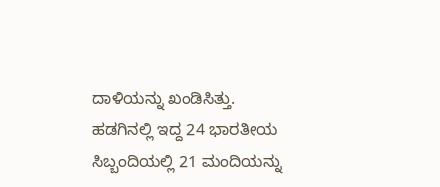ದಾಳಿಯನ್ನು ಖಂಡಿಸಿತ್ತು. ಹಡಗಿನಲ್ಲಿ ಇದ್ದ 24 ಭಾರತೀಯ ಸಿಬ್ಬಂದಿಯಲ್ಲಿ 21 ಮಂದಿಯನ್ನು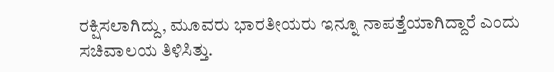ರಕ್ಷಿಸಲಾಗಿದ್ದು, ಮೂವರು ಭಾರತೀಯರು ಇನ್ನೂ ನಾಪತ್ತೆಯಾಗಿದ್ದಾರೆ ಎಂದು ಸಚಿವಾಲಯ ತಿಳಿಸಿತ್ತು.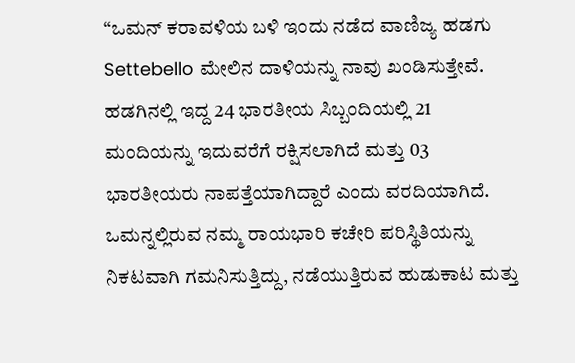“ಒಮನ್ ಕರಾವಳಿಯ ಬಳಿ ಇಂದು ನಡೆದ ವಾಣಿಜ್ಯ ಹಡಗು Settebello ಮೇಲಿನ ದಾಳಿಯನ್ನು ನಾವು ಖಂಡಿಸುತ್ತೇವೆ. ಹಡಗಿನಲ್ಲಿ ಇದ್ದ 24 ಭಾರತೀಯ ಸಿಬ್ಬಂದಿಯಲ್ಲಿ 21 ಮಂದಿಯನ್ನು ಇದುವರೆಗೆ ರಕ್ಷಿಸಲಾಗಿದೆ ಮತ್ತು 03 ಭಾರತೀಯರು ನಾಪತ್ತೆಯಾಗಿದ್ದಾರೆ ಎಂದು ವರದಿಯಾಗಿದೆ. ಒಮನ್ನಲ್ಲಿರುವ ನಮ್ಮ ರಾಯಭಾರಿ ಕಚೇರಿ ಪರಿಸ್ಥಿತಿಯನ್ನು ನಿಕಟವಾಗಿ ಗಮನಿಸುತ್ತಿದ್ದು, ನಡೆಯುತ್ತಿರುವ ಹುಡುಕಾಟ ಮತ್ತು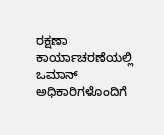ರಕ್ಷಣಾ ಕಾರ್ಯಾಚರಣೆಯಲ್ಲಿ ಒಮಾನ್ ಅಧಿಕಾರಿಗಳೊಂದಿಗೆ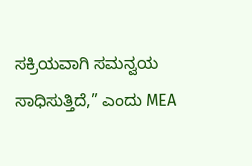ಸಕ್ರಿಯವಾಗಿ ಸಮನ್ವಯ ಸಾಧಿಸುತ್ತಿದೆ,” ಎಂದು MEA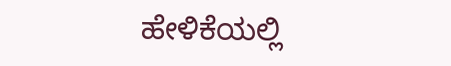ಹೇಳಿಕೆಯಲ್ಲಿ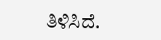ತಿಳಿಸಿದೆ.